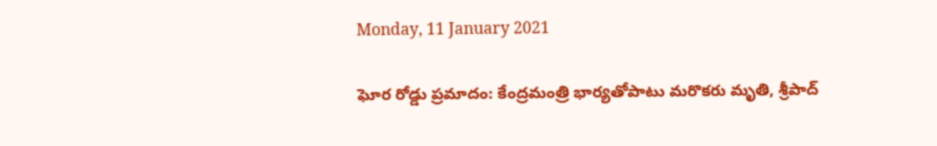Monday, 11 January 2021

ఘోర రోడ్డు ప్రమాదం: కేంద్రమంత్రి భార్యతోపాటు మరొకరు మృతి, శ్రీపాద్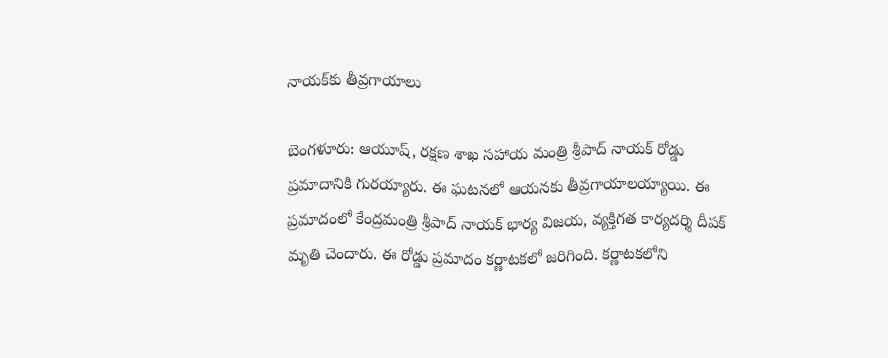నాయక్‌కు తీవ్రగాయాలు

బెంగళూరు: ఆయూష్, రక్షణ శాఖ సహాయ మంత్రి శ్రీపాద్ నాయక్ రోడ్డు ప్రమాదానికి గురయ్యారు. ఈ ఘటనలో ఆయనకు తీవ్రగాయాలయ్యాయి. ఈ ప్రమాదంలో కేంద్రమంత్రి శ్రీపాద్ నాయక్ భార్య విజయ, వ్యక్తిగత కార్యదర్శి దీపక్ మృతి చెందారు. ఈ రోడ్డు ప్రమాదం కర్ణాటకలో జరిగింది. కర్ణాటకలోని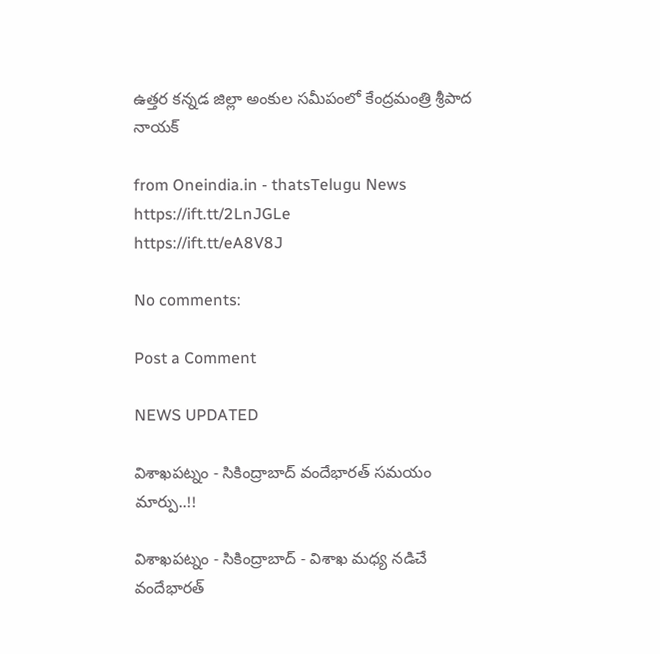ఉత్తర కన్నడ జిల్లా అంకుల సమీపంలో కేంద్రమంత్రి శ్రీపాద నాయక్

from Oneindia.in - thatsTelugu News https://ift.tt/2LnJGLe
https://ift.tt/eA8V8J

No comments:

Post a Comment

NEWS UPDATED

విశాఖపట్నం - సికింద్రాబాద్ వందేభారత్ సమయం మార్పు..!!

విశాఖపట్నం - సికింద్రాబాద్ - విశాఖ మధ్య నడిచే వందేభారత్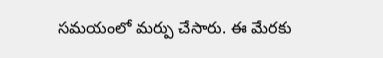సమయంలో మర్పు చేసారు. ఈ మేరకు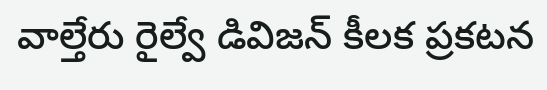వాల్తేరు రైల్వే డివిజన్ కీలక ప్రకటన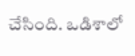చేసింది. ఒడిశాలో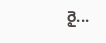రై...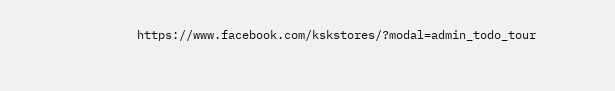https://www.facebook.com/kskstores/?modal=admin_todo_tour